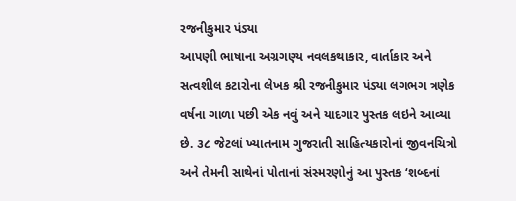રજનીકુમાર પંડ્યા
આપણી ભાષાના અગ્રગણ્ય નવલકથાકાર, વાર્તાકાર અને સત્વશીલ કટારોના લેખક શ્રી રજનીકુમાર પંડ્યા લગભગ ત્રણેક વર્ષના ગાળા પછી એક નવું અને યાદગાર પુસ્તક લઇને આવ્યા છે. ૩૮ જેટલાં ખ્યાતનામ ગુજરાતી સાહિત્યકારોનાં જીવનચિત્રો અને તેમની સાથેનાં પોતાનાં સંસ્મરણોનું આ પુસ્તક ‘શબ્દનાં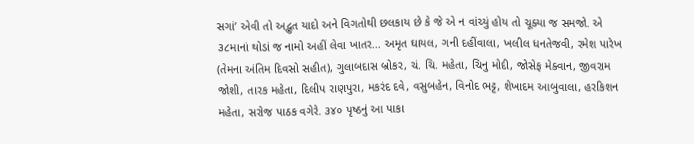સગાં’ એવી તો અદ્ભુત યાદો અને વિગતોથી છલકાય છે કે જે એ ન વાંચ્યું હોય તો ચૂક્યા જ સમજો. એ ૩૮માનાં થોડાં જ નામો અહીં લેવા ખાતર... અમૃત ઘાયલ, ગની દહીંવાલા, ખલીલ ધનતેજવી, રમેશ પારેખ (તેમના અંતિમ દિવસો સહીત), ગુલાબદાસ બ્રોકર, ચં. ચિ. મહેતા, ચિનુ મોદી, જોસેફ મેક્વાન, જીવરામ જોશી, તારક મહેતા, દિલીપ રાણપુરા, મકરંદ દવે, વસુબહેન, વિનોદ ભટ્ટ, શેખાદમ આબુવાલા, હરકિશન મહેતા, સરોજ પાઠક વગેરે. ૩૪૦ પૃષ્ઠનું આ પાકા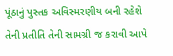પૂંઠાનું પુસ્તક અવિસ્મરણીય બની રહેશે તેની પ્રતીતિ તેની સામગ્રી જ કરાવી આપે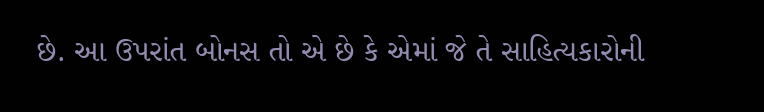છે. આ ઉપરાંત બોનસ તો એ છે કે એમાં જે તે સાહિત્યકારોની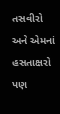તસવીરો અને એમનાં હસતાક્ષરો પણ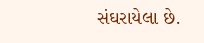સંઘરાયેલા છે.